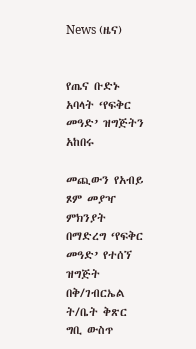News (ዜና)


የጤና ቡድኑ አባላት ‘የፍቅር መዓድ’ ዝግጅትን አከበሩ

መጪውን የአብይ ጾም መያዣ ምክንያት በማድረግ ‘የፍቅር መዓድ’ የተሰኘ ዝግጅት በቅ/ገብርኤል ት/ቤት ቅጽር ግቢ ውስጥ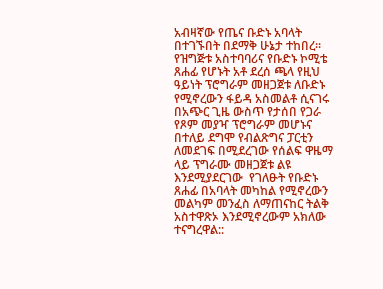አብዛኛው የጤና ቡድኑ አባላት በተገኙበት በደማቅ ሁኔታ ተከበረ፡፡ የዝግጅቱ አስተባባሪና የቡድኑ ኮሚቴ ጸሐፊ የሆኑት አቶ ደረሰ ጫላ የዚህ ዓይነት ፕሮግራም መዘጋጀቱ ለቡድኑ የሚኖረውን ፋይዳ አስመልቶ ሲናገሩ በአጭር ጊዜ ውስጥ የታሰበ የጋራ የጾም መያዣ ፕሮግራም መሆኑና በተለይ ደግሞ የብልጽግና ፓርቲን ለመደገፍ በሚደረገው የሰልፍ ዋዜማ ላይ ፕግራሙ መዘጋጀቱ ልዩ እንደሚያደርገው  የገለፁት የቡድኑ ጸሐፊ በአባላት መካከል የሚኖረውን መልካም መንፈስ ለማጠናከር ትልቅ አስተዋጽኦ እንደሚኖረውም አክለው ተናግረዋል::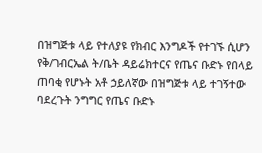በዝግጅቱ ላይ የተለያዩ የክብር እንግዶች የተገኙ ሲሆን የቅ/ገብርኤል ት/ቤት ዳይሬክተርና የጤና ቡድኑ የበላይ ጠባቂ የሆኑት አቶ ኃይለኛው በዝግጅቱ ላይ ተገኝተው ባደረጉት ንግግር የጤና ቡድኑ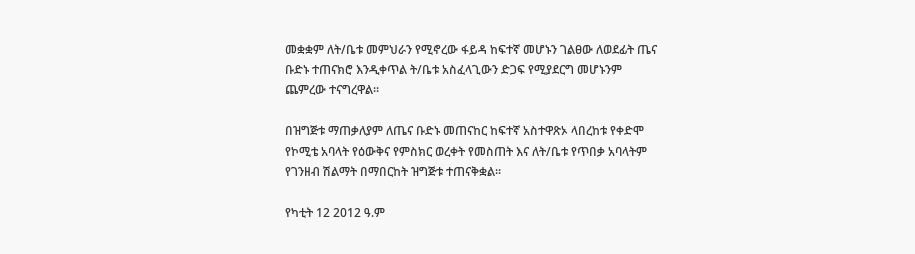መቋቋም ለት/ቤቱ መምህራን የሚኖረው ፋይዳ ከፍተኛ መሆኑን ገልፀው ለወደፊት ጤና ቡድኑ ተጠናክሮ እንዲቀጥል ት/ቤቱ አስፈላጊውን ድጋፍ የሚያደርግ መሆኑንም ጨምረው ተናግረዋል፡፡

በዝግጅቱ ማጠቃለያም ለጤና ቡድኑ መጠናከር ከፍተኛ አስተዋጽኦ ላበረከቱ የቀድሞ የኮሚቴ አባላት የዕውቅና የምስክር ወረቀት የመስጠት እና ለት/ቤቱ የጥበቃ አባላትም የገንዘብ ሽልማት በማበርከት ዝግጅቱ ተጠናቅቋል፡፡

የካቲት 12 2012 ዓ.ም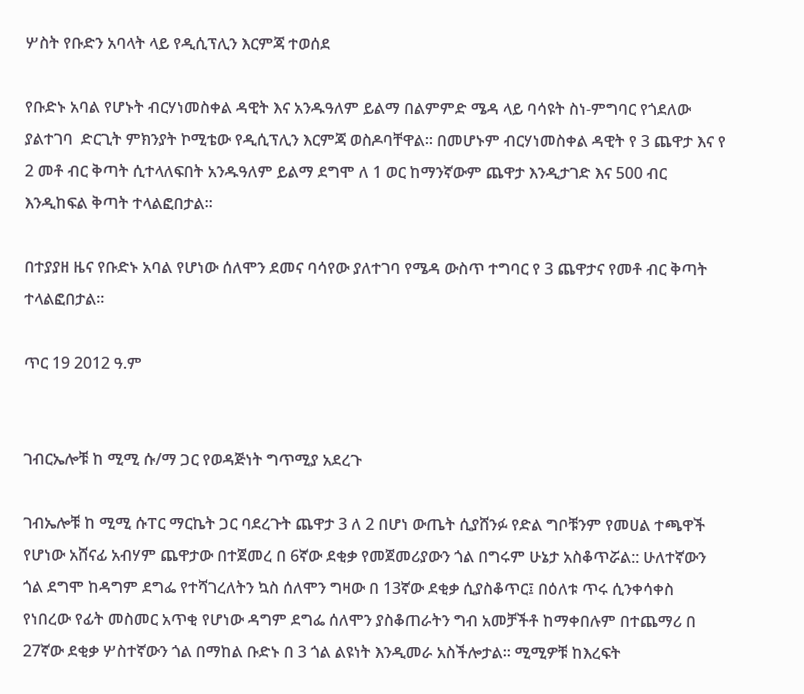ሦስት የቡድን አባላት ላይ የዲሲፕሊን እርምጃ ተወሰደ

የቡድኑ አባል የሆኑት ብርሃነመስቀል ዳዊት እና አንዱዓለም ይልማ በልምምድ ሜዳ ላይ ባሳዩት ስነ-ምግባር የጎደለው ያልተገባ  ድርጊት ምክንያት ኮሚቴው የዲሲፕሊን እርምጃ ወስዶባቸዋል፡፡ በመሆኑም ብርሃነመስቀል ዳዊት የ 3 ጨዋታ እና የ 2 መቶ ብር ቅጣት ሲተላለፍበት አንዱዓለም ይልማ ደግሞ ለ 1 ወር ከማንኛውም ጨዋታ እንዲታገድ እና 500 ብር እንዲከፍል ቅጣት ተላልፎበታል፡፡

በተያያዘ ዜና የቡድኑ አባል የሆነው ሰለሞን ደመና ባሳየው ያለተገባ የሜዳ ውስጥ ተግባር የ 3 ጨዋታና የመቶ ብር ቅጣት ተላልፎበታል፡፡

ጥር 19 2012 ዓ.ም


ገብርኤሎቹ ከ ሚሚ ሱ/ማ ጋር የወዳጅነት ግጥሚያ አደረጉ

ገብኤሎቹ ከ ሚሚ ሱፐር ማርኬት ጋር ባደረጉት ጨዋታ 3 ለ 2 በሆነ ውጤት ሲያሸንፉ የድል ግቦቹንም የመሀል ተጫዋች የሆነው አሸናፊ አብሃም ጨዋታው በተጀመረ በ 6ኛው ደቂቃ የመጀመሪያውን ጎል በግሩም ሁኔታ አስቆጥሯል:: ሁለተኛውን ጎል ደግሞ ከዳግም ደግፌ የተሻገረለትን ኳስ ሰለሞን ግዛው በ 13ኛው ደቂቃ ሲያስቆጥር፤ በዕለቱ ጥሩ ሲንቀሳቀስ የነበረው የፊት መስመር አጥቂ የሆነው ዳግም ደግፌ ሰለሞን ያስቆጠራትን ግብ አመቻችቶ ከማቀበሉም በተጨማሪ በ 27ኛው ደቂቃ ሦስተኛውን ጎል በማከል ቡድኑ በ 3 ጎል ልዩነት እንዲመራ አስችሎታል፡፡ ሚሚዎቹ ከእረፍት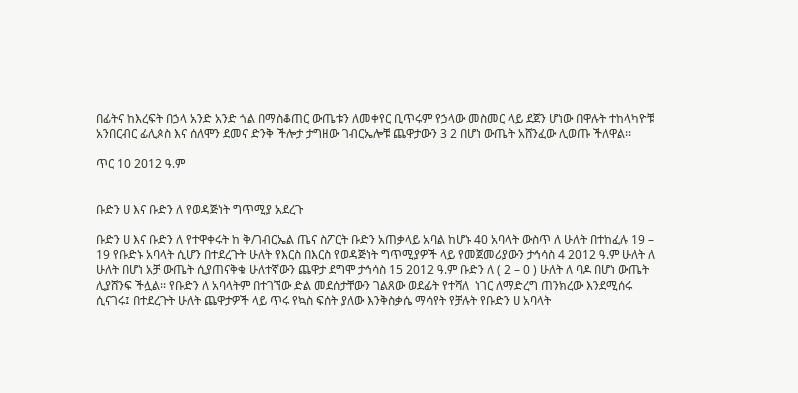በፊትና ከእረፍት በኃላ አንድ አንድ ጎል በማስቆጠር ውጤቱን ለመቀየር ቢጥሩም የኃላው መስመር ላይ ደጀን ሆነው በዋሉት ተከላካዮቹ አንበርብር ፊሊጶስ እና ሰለሞን ደመና ድንቅ ችሎታ ታግዘው ገብርኤሎቹ ጨዋታውን 3 2 በሆነ ውጤት አሸንፈው ሊወጡ ችለዋል፡፡

ጥር 10 2012 ዓ.ም


ቡድን ሀ እና ቡድን ለ የወዳጅነት ግጥሚያ አደረጉ

ቡድን ሀ እና ቡድን ለ የተዋቀሩት ከ ቅ/ገብርኤል ጤና ስፖርት ቡድን አጠቃላይ አባል ከሆኑ 40 አባላት ውስጥ ለ ሁለት በተከፈሉ 19 – 19 የቡድኑ አባላት ሲሆን በተደረጉት ሁለት የእርስ በእርስ የወዳጅነት ግጥሚያዎች ላይ የመጀመሪያውን ታኅሳስ 4 2012 ዓ.ም ሁለት ለ ሁለት በሆነ አቻ ውጤት ሲያጠናቅቁ ሁለተኛውን ጨዋታ ደግሞ ታኅሳስ 15 2012 ዓ.ም ቡድን ለ ( 2 – 0 ) ሁለት ለ ባዶ በሆነ ውጤት ሊያሸንፍ ችሏል፡፡ የቡድን ለ አባላትም በተገኘው ድል መደሰታቸውን ገልጸው ወደፊት የተሻለ  ነገር ለማድረግ ጠንክረው እንደሚሰሩ ሲናገሩ፤ በተደረጉት ሁለት ጨዋታዎች ላይ ጥሩ የኳስ ፍሰት ያለው እንቅስቃሴ ማሳየት የቻሉት የቡድን ሀ አባላት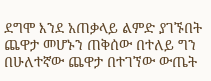ደግሞ እንደ አጠቃላይ ልምድ ያገኙበት ጨዋታ መሆኑን ጠቅሰው በተለይ ግን በሁለተኛው ጨዋታ በተገኘው ውጤት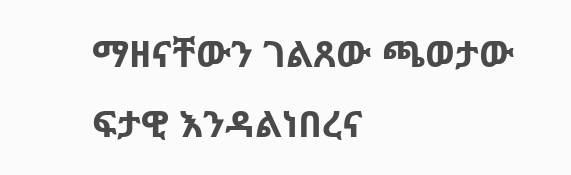ማዘናቸውን ገልጸው ጫወታው ፍታዊ እንዳልነበረና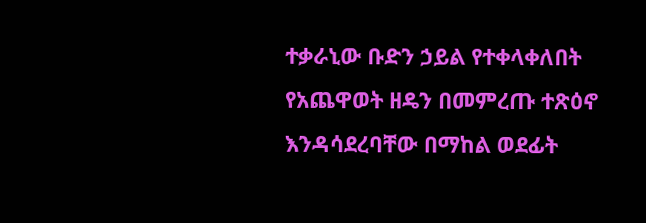ተቃራኒው ቡድን ኃይል የተቀላቀለበት የአጨዋወት ዘዴን በመምረጡ ተጽዕኖ እንዳሳደረባቸው በማከል ወደፊት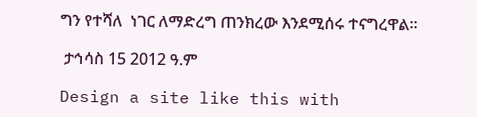ግን የተሻለ  ነገር ለማድረግ ጠንክረው እንደሚሰሩ ተናግረዋል፡፡

 ታኅሳስ 15 2012 ዓ.ም

Design a site like this with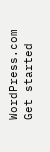WordPress.com
Get started